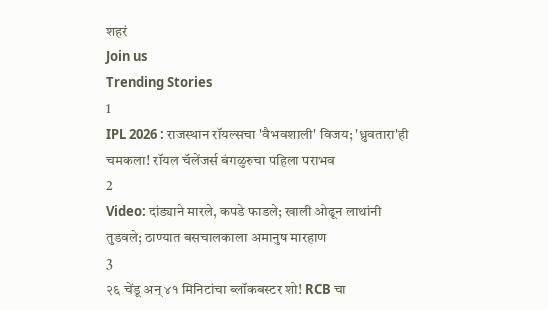शहरं
Join us
Trending Stories
1
IPL 2026 : राजस्थान रॉयल्सचा 'वैभवशाली' विजय; 'ध्रुवतारा'ही चमकला! रॉयल चॅलेंजर्स बंगळुरुचा पहिला पराभव
2
Video: दांड्याने मारले, कपडे फाडले; खाली ओढून लाथांनी तुडवले; ठाण्यात बसचालकाला अमानुष मारहाण
3
२६ चेंडू अन् ४१ मिनिटांचा ब्लॉकबस्टर शो! RCB चा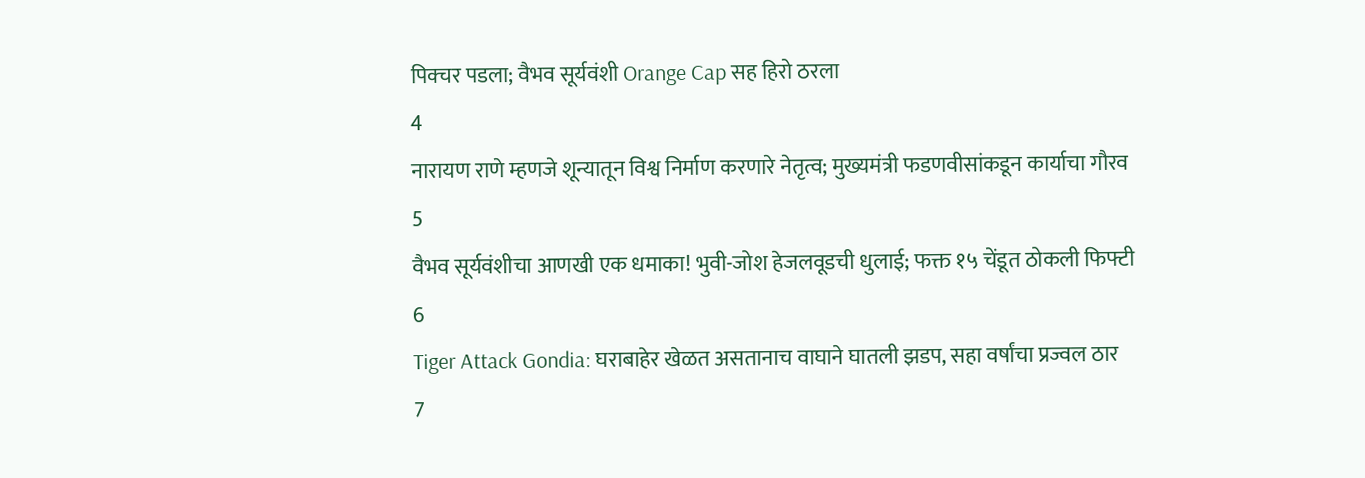पिक्चर पडला; वैभव सूर्यवंशी Orange Cap सह हिरो ठरला
4
नारायण राणे म्हणजे शून्यातून विश्व निर्माण करणारे नेतृत्व; मुख्यमंत्री फडणवीसांकडून कार्याचा गौरव
5
वैभव सूर्यवंशीचा आणखी एक धमाका! भुवी-जोश हेजलवूडची धुलाई; फक्त १५ चेंडूत ठोकली फिफ्टी
6
Tiger Attack Gondia: घराबाहेर खेळत असतानाच वाघाने घातली झडप, सहा वर्षांचा प्रज्वल ठार
7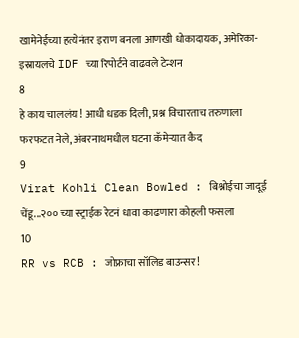खामेनेईच्या हत्येनंतर इराण बनला आणखी धोकादायक, अमेरिका-इस्रायलचे IDF च्या रिपोर्टने वाढवले टेन्शन
8
हे काय चाललंय! आधी धडक दिली, प्रश्न विचारताच तरुणाला फरफटत नेले, अंबरनाथमधील घटना कॅमेऱ्यात कैद
9
Virat Kohli Clean Bowled : बिश्नोईचा जादूई चेंडू...२०० च्या स्ट्राईक रेटनं धावा काढणारा कोहली फसला
10
RR vs RCB : जोफ्राचा सॉलिड बाउन्सर!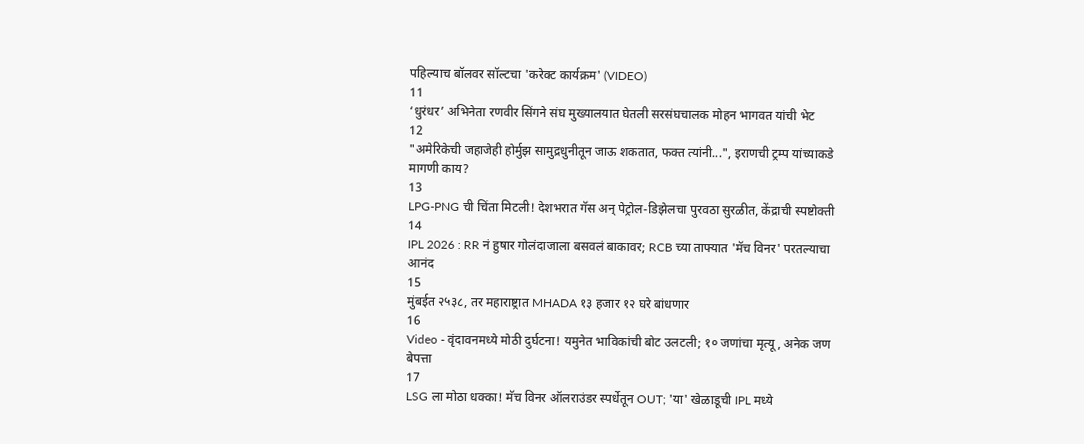पहिल्याच बॉलवर सॉल्टचा 'करेक्ट कार्यक्रम' (VIDEO)
11
‘धुरंधर’ अभिनेता रणवीर सिंगने संघ मुख्यालयात घेतली सरसंघचालक मोहन भागवत यांची भेट
12
"अमेरिकेची जहाजेही होर्मुझ सामुद्रधुनीतून जाऊ शकतात, फक्त त्यांनी...", इराणची ट्रम्प यांच्याकडे मागणी काय?
13
LPG-PNG ची चिंता मिटली! देशभरात गॅस अन् पेट्रोल-डिझेलचा पुरवठा सुरळीत, केंद्राची स्पष्टोक्ती
14
IPL 2026 : RR नं हुषार गोलंदाजाला बसवलं बाकावर; RCB च्या ताफ्यात 'मॅच विनर' परतल्याचा आनंद
15
मुंबईत २५३८, तर महाराष्ट्रात MHADA १३ हजार १२ घरे बांधणार
16
Video - वृंदावनमध्ये मोठी दुर्घटना! यमुनेत भाविकांची बोट उलटली; १० जणांचा मृत्यू, अनेक जण बेपत्ता
17
LSG ला मोठा धक्का! मॅच विनर ऑलराउंडर स्पर्धेतून OUT; 'या' खेळाडूची IPL मध्ये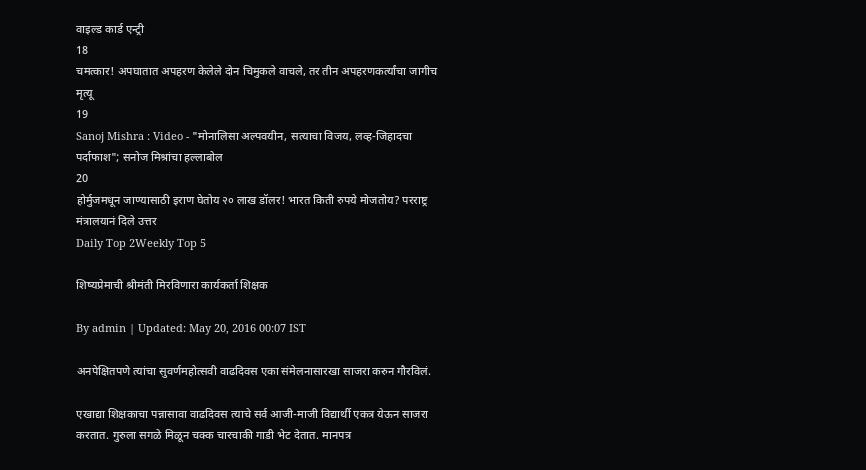वाइल्ड कार्ड एन्ट्री
18
चमत्कार! अपघातात अपहरण केलेले दोन चिमुकले वाचले, तर तीन अपहरणकर्त्यांचा जागीच मृत्यू
19
Sanoj Mishra : Video - "मोनालिसा अल्पवयीन, सत्याचा विजय, लव्ह-जिहादचा पर्दाफाश"; सनोज मिश्रांचा हल्लाबोल
20
होर्मुजमधून जाण्यासाठी इराण घेतोय २० लाख डॉलर! भारत किती रुपये मोजतोय? परराष्ट्र मंत्रालयानं दिले उत्तर
Daily Top 2Weekly Top 5

शिष्यप्रेमाची श्रीमंती मिरविणारा कार्यकर्ता शिक्षक

By admin | Updated: May 20, 2016 00:07 IST

अनपेक्षितपणे त्यांचा सुवर्णमहोत्सवी वाढदिवस एका संमेलनासारखा साजरा करुन गौरविलं.

एखाद्या शिक्षकाचा पन्नासावा वाढदिवस त्याचे सर्व आजी-माजी विद्यार्थी एकत्र येऊन साजरा करतात. गुरुला सगळे मिळून चक्क चारचाकी गाडी भेट देतात. मानपत्र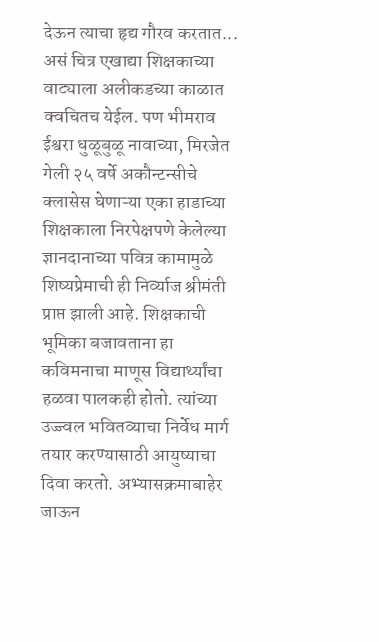देऊन त्याचा हृद्य गौरव करतात... असं चित्र एखाद्या शिक्षकाच्या वाट्याला अलीकडच्या काळात क्वचितच येईल. पण भीमराव ईश्वरा धुळूबुळू नावाच्या, मिरजेत गेली २५ वर्षे अकौन्टन्सीचे क्लासेस घेणाऱ्या एका हाडाच्या शिक्षकाला निरपेक्षपणे केलेल्या ज्ञानदानाच्या पवित्र कामामुळे शिष्यप्रेमाची ही निर्व्याज श्रीमंती प्राप्त झाली आहे. शिक्षकाची भूमिका बजावताना हा कविमनाचा माणूस विद्यार्थ्यांचा हळवा पालकही होतो. त्यांच्या उज्ज्वल भवितव्याचा निर्वेध मार्ग तयार करण्यासाठी आयुष्याचा दिवा करतो. अभ्यासक्रमाबाहेर जाऊन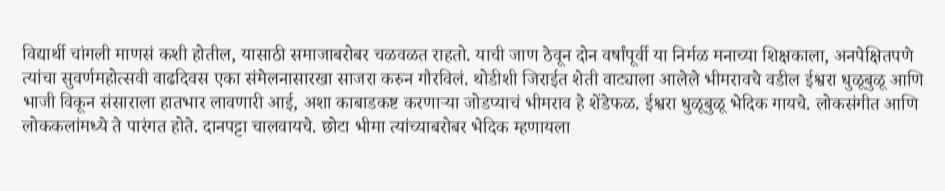विद्यार्थी चांगली माणसं कशी होतील, यासाठी समाजाबरोबर चळवळत राहतो. याची जाण ठेवून दोन वर्षांपूर्वी या निर्मळ मनाच्या शिक्षकाला, अनपेक्षितपणे त्यांचा सुवर्णमहोत्सवी वाढदिवस एका संमेलनासारखा साजरा करुन गौरविलं. थोडीशी जिराईत शेती वाट्याला आलेले भीमरावचे वडील ईश्वरा धुळूबुळू आणि भाजी विकून संसाराला हातभार लावणारी आई, अशा काबाडकष्ट करणाऱ्या जोडप्याचं भीमराव हे शेंडेफळ. ईश्वरा धुळूबुळू भेदिक गायचे. लोकसंगीत आणि लोककलांमध्ये ते पारंगत होते. दानपट्टा चालवायचे. छोटा भीमा त्यांच्याबरोबर भेदिक म्हणायला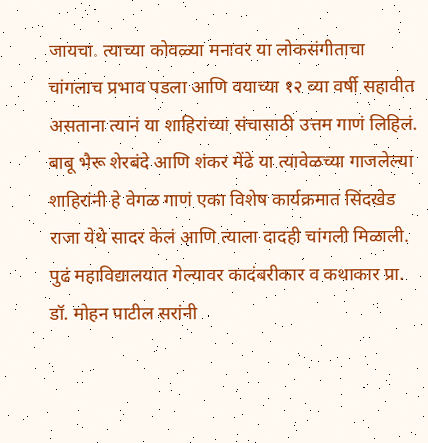जायचा. त्याच्या कोवळ्या मनावर या लोकसंगीताचा चांगलाच प्रभाव पडला आणि वयाच्या १२ व्या वर्षी सहावीत असताना त्यानं या शाहिरांच्या संचासाठी उत्तम गाणं लिहिलं. बाबू भैरू शेरबंदे आणि शंकर मेंढे या त्यावेळच्या गाजलेल्या शाहिरांनी हे वेगळ गाणं एका विशेष कार्यक्रमात सिंदखेड राजा येथे सादर केलं आणि त्याला दादही चांगली मिळाली. पुढं महाविद्यालयात गेल्यावर कादंबरीकार व कथाकार प्रा. डॉ. मोहन पाटील सरांनी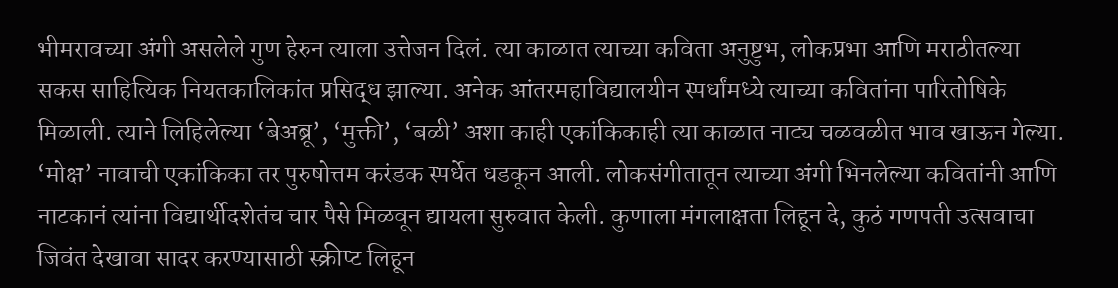भीमरावच्या अंगी असलेले गुण हेरुन त्याला उत्तेजन दिलं. त्या काळात त्याच्या कविता अनुष्टुभ, लोकप्रभा आणि मराठीतल्या सकस साहित्यिक नियतकालिकांत प्रसिद्ध झाल्या. अनेक आंतरमहाविद्यालयीन स्पर्धांमध्ये त्याच्या कवितांना पारितोषिके मिळाली. त्याने लिहिलेल्या ‘बेअब्रू’, ‘मुक्ती’, ‘बळी’ अशा काही एकांकिकाही त्या काळात नाट्य चळवळीत भाव खाऊन गेल्या. ‘मोक्ष’ नावाची एकांकिका तर पुरुषोत्तम करंडक स्पर्धेत धडकून आली. लोकसंगीतातून त्याच्या अंगी भिनलेल्या कवितांनी आणि नाटकानं त्यांना विद्यार्थीदशेतंच चार पैसे मिळवून द्यायला सुरुवात केली. कुणाला मंगलाक्षता लिहून दे, कुठं गणपती उत्सवाचा जिवंत देखावा सादर करण्यासाठी स्क्रीप्ट लिहून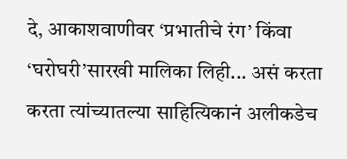दे, आकाशवाणीवर ‘प्रभातीचे रंग’ किंवा ‘घरोघरी’सारखी मालिका लिही... असं करता करता त्यांच्यातल्या साहित्यिकानं अलीकडेच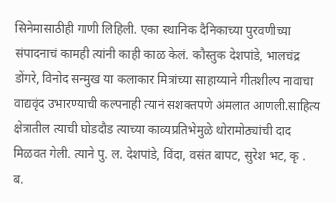सिनेमासाठीही गाणी लिहिली. एका स्थानिक दैनिकाच्या पुरवणीच्या संपादनाचं कामही त्यांनी काही काळ केलं. कौस्तुक देशपांडे, भालचंद्र डोंगरे, विनोद सन्मुख या कलाकार मित्रांच्या साहाय्याने गीतशील्प नावाचा वाद्यवृंद उभारण्याची कल्पनाही त्यानं सशक्तपणे अंमलात आणली.साहित्य क्षेत्रातील त्याची घोडदौड त्याच्या काव्यप्रतिभेमुळे थोरामोठ्यांची दाद मिळवत गेली. त्याने पु. ल. देशपांडे, विंदा, वसंत बापट, सुरेश भट, कृ . ब.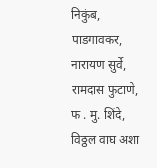निकुंब, पाडगावकर, नारायण सुर्वे, रामदास फुटाणे, फ . मु. शिंदे, विठ्ठल वाघ अशा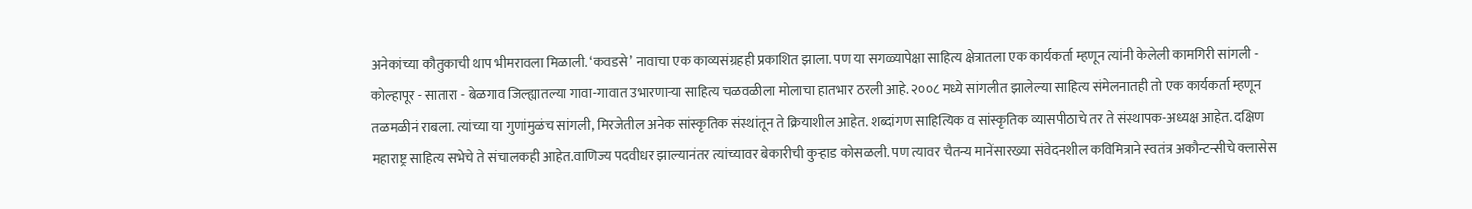अनेकांच्या कौतुकाची थाप भीमरावला मिळाली. ‘कवडसे’ नावाचा एक काव्यसंग्रहही प्रकाशित झाला. पण या सगळ्यापेक्षा साहित्य क्षेत्रातला एक कार्यकर्ता म्हणून त्यांनी केलेली कामगिरी सांगली - कोल्हापूर - सातारा - बेळगाव जिल्ह्यातल्या गावा-गावात उभारणाऱ्या साहित्य चळवळीला मोलाचा हातभार ठरली आहे. २००८ मध्ये सांगलीत झालेल्या साहित्य संमेलनातही तो एक कार्यकर्ता म्हणून तळमळीनं राबला. त्यांच्या या गुणांमुळंच सांगली, मिरजेतील अनेक सांस्कृतिक संस्थांतून ते क्रियाशील आहेत. शब्दांगण साहित्यिक व सांस्कृतिक व्यासपीठाचे तर ते संस्थापक-अध्यक्ष आहेत. दक्षिण महाराष्ट्र साहित्य सभेचे ते संचालकही आहेत.वाणिज्य पदवीधर झाल्यानंतर त्यांच्यावर बेकारीची कुऱ्हाड कोसळली. पण त्यावर चैतन्य मानेंसारख्या संवेदनशील कविमित्राने स्वतंत्र अकौन्टन्सीचे क्लासेस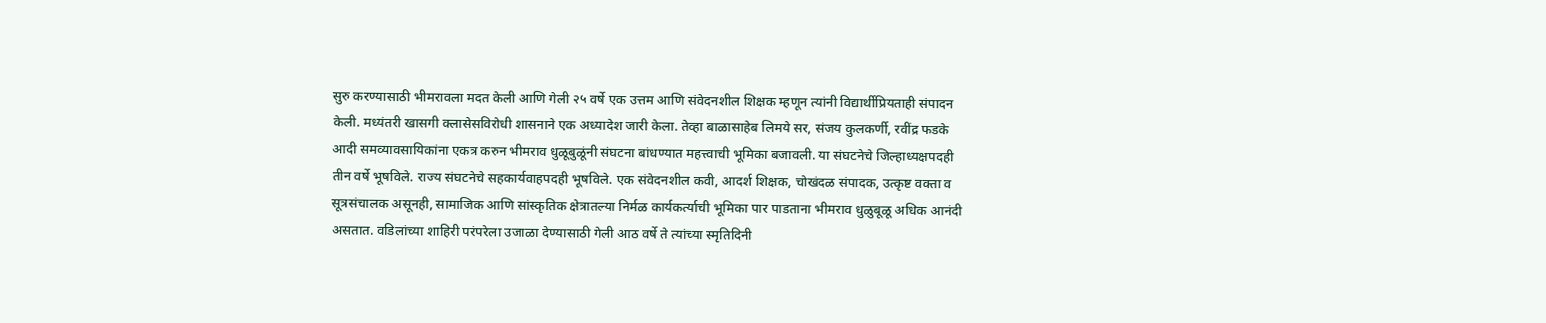सुरु करण्यासाठी भीमरावला मदत केली आणि गेली २५ वर्षे एक उत्तम आणि संवेदनशील शिक्षक म्हणून त्यांनी विद्यार्थीप्रियताही संपादन केली. मध्यंतरी खासगी क्लासेसविरोधी शासनाने एक अध्यादेश जारी केला. तेव्हा बाळासाहेब लिमये सर, संजय कुलकर्णी, रवींद्र फडके आदी समव्यावसायिकांना एकत्र करुन भीमराव धुळूबुळूंनी संघटना बांधण्यात महत्त्वाची भूमिका बजावली. या संघटनेचे जिल्हाध्यक्षपदही तीन वर्षे भूषविले. राज्य संघटनेचे सहकार्यवाहपदही भूषविले. एक संवेदनशील कवी, आदर्श शिक्षक, चोखंदळ संपादक, उत्कृष्ट वक्ता व सूत्रसंचालक असूनही, सामाजिक आणि सांस्कृतिक क्षेत्रातल्या निर्मळ कार्यकर्त्याची भूमिका पार पाडताना भीमराव धुळुबूळू अधिक आनंदी असतात. वडिलांच्या शाहिरी परंपरेला उजाळा देण्यासाठी गेली आठ वर्षे ते त्यांच्या स्मृतिदिनी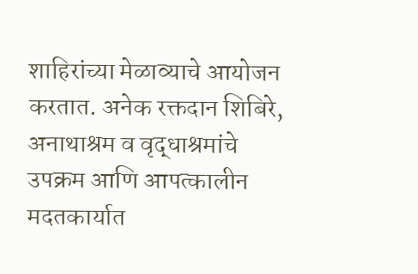शाहिरांच्या मेळाव्याचे आयोजन करतात. अनेक रक्तदान शिबिरे, अनाथाश्रम व वृद्धाश्रमांचे उपक्रम आणि आपत्कालीन मदतकार्यात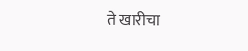ते खारीचा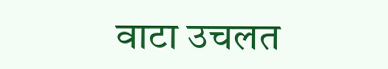वाटा उचलत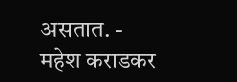असतात. - महेश कराडकर